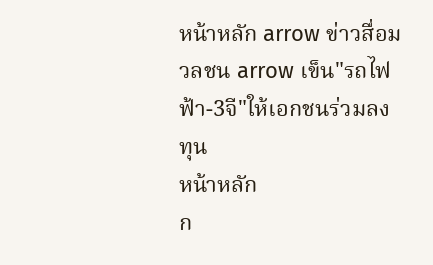หน้าหลัก arrow ข่าวสื่อมวลชน arrow เข็น"รถไฟฟ้า-3จี"ให้เอกชนร่วมลงทุน
หน้าหลัก
ก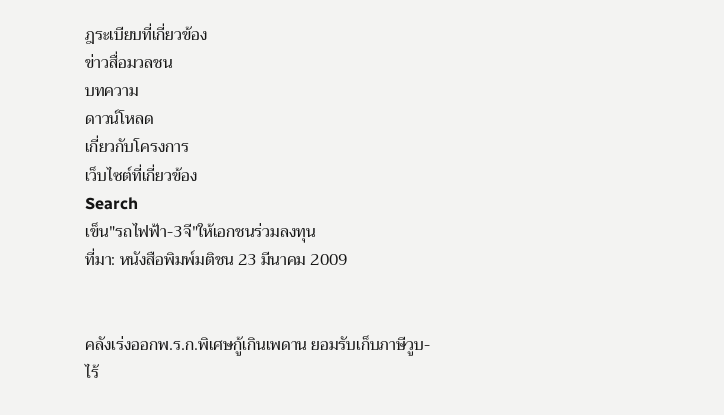ฎระเบียบที่เกี่ยวข้อง
ข่าวสื่อมวลชน
บทความ
ดาวน์โหลด
เกี่ยวกับโครงการ
เว็บไซต์ที่เกี่ยวข้อง
Search
เข็น"รถไฟฟ้า-3จี"ให้เอกชนร่วมลงทุน
ที่มา: หนังสือพิมพ์มติชน 23 มีนาคม 2009


คลังเร่งออกพ.ร.ก.พิเศษกู้เกินเพดาน ยอมรับเก็บภาษีวูบ-ไร้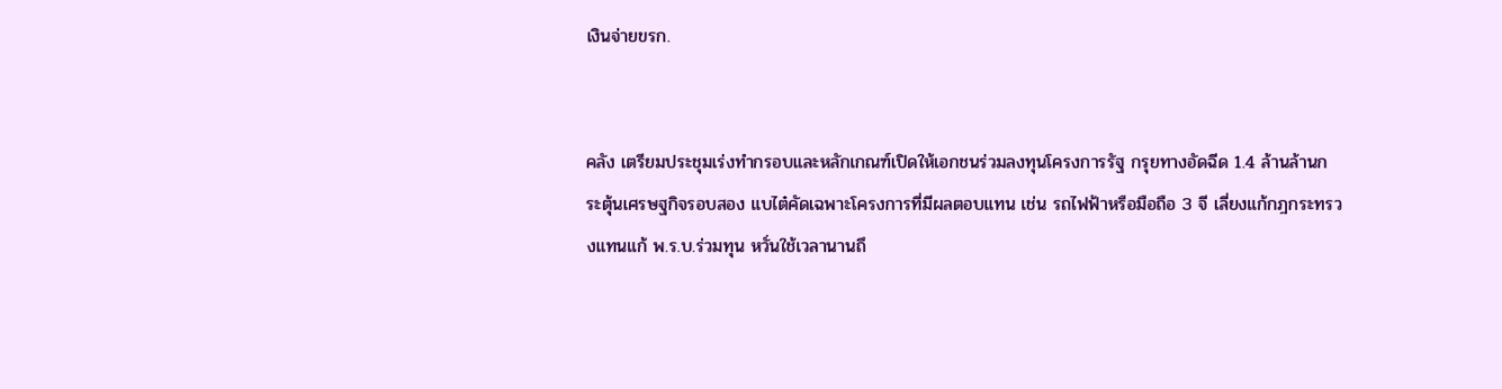เงินจ่ายขรก.


คลัง เตรียมประชุมเร่งทำกรอบและหลักเกณฑ์เปิดให้เอกชนร่วมลงทุนโครงการรัฐ กรุยทางอัดฉีด 1.4 ล้านล้านกระตุ้นเศรษฐกิจรอบสอง แบไต๋คัดเฉพาะโครงการที่มีผลตอบแทน เช่น รถไฟฟ้าหรือมือถือ 3 จี เลี่ยงแก้กฎกระทรวงแทนแก้ พ.ร.บ.ร่วมทุน หวั่นใช้เวลานานถึ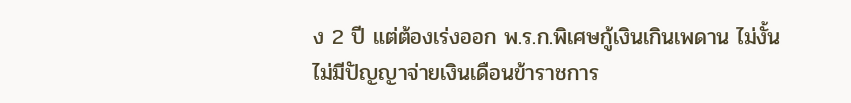ง 2 ปี แต่ต้องเร่งออก พ.ร.ก.พิเศษกู้เงินเกินเพดาน ไม่งั้นไม่มีปัญญาจ่ายเงินเดือนข้าราชการ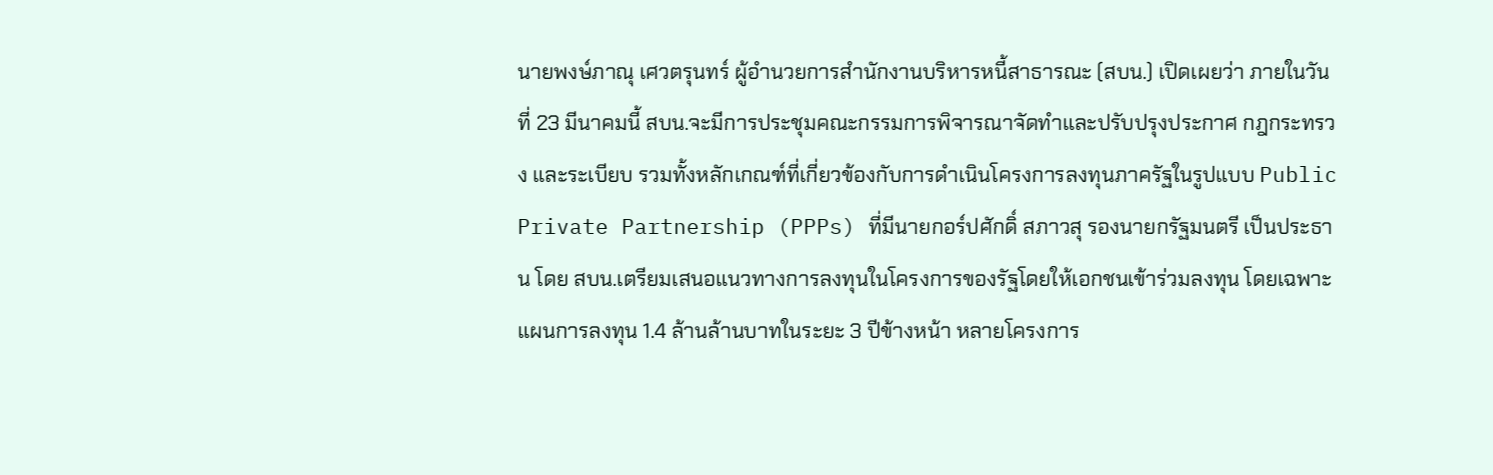นายพงษ์ภาณุ เศวตรุนทร์ ผู้อำนวยการสำนักงานบริหารหนี้สาธารณะ (สบน.) เปิดเผยว่า ภายในวันที่ 23 มีนาคมนี้ สบน.จะมีการประชุมคณะกรรมการพิจารณาจัดทำและปรับปรุงประกาศ กฎกระทรวง และระเบียบ รวมทั้งหลักเกณฑ์ที่เกี่ยวข้องกับการดำเนินโครงการลงทุนภาครัฐในรูปแบบ Public Private Partnership (PPPs) ที่มีนายกอร์ปศักดิ์ สภาวสุ รองนายกรัฐมนตรี เป็นประธาน โดย สบน.เตรียมเสนอแนวทางการลงทุนในโครงการของรัฐโดยให้เอกชนเข้าร่วมลงทุน โดยเฉพาะแผนการลงทุน 1.4 ล้านล้านบาทในระยะ 3 ปีข้างหน้า หลายโครงการ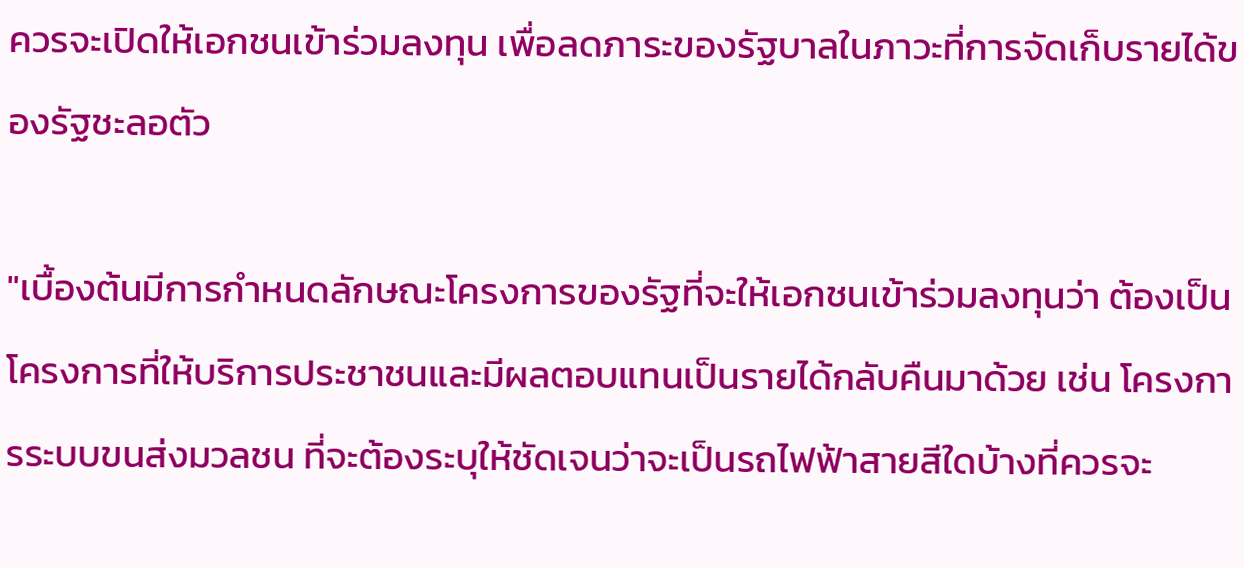ควรจะเปิดให้เอกชนเข้าร่วมลงทุน เพื่อลดภาระของรัฐบาลในภาวะที่การจัดเก็บรายได้ของรัฐชะลอตัว

"เบื้องต้นมีการกำหนดลักษณะโครงการของรัฐที่จะให้เอกชนเข้าร่วมลงทุนว่า ต้องเป็นโครงการที่ให้บริการประชาชนและมีผลตอบแทนเป็นรายได้กลับคืนมาด้วย เช่น โครงการระบบขนส่งมวลชน ที่จะต้องระบุให้ชัดเจนว่าจะเป็นรถไฟฟ้าสายสีใดบ้างที่ควรจะ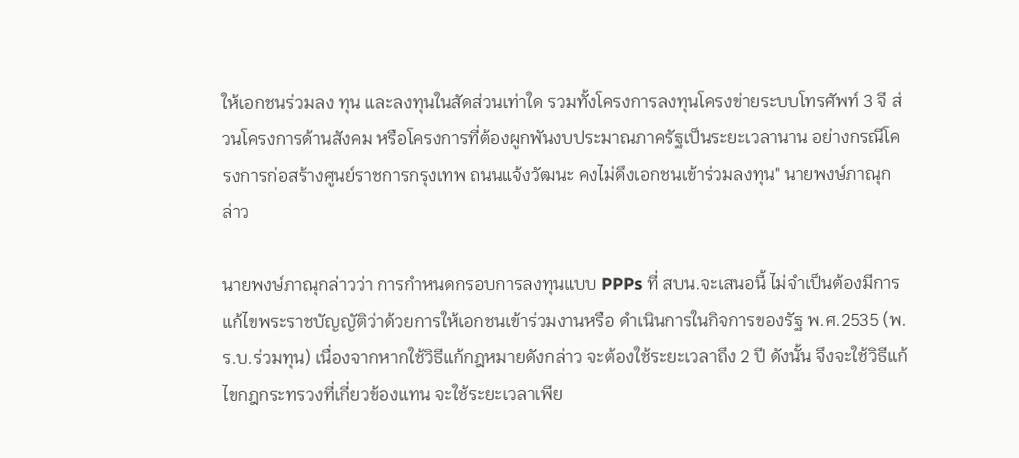ให้เอกชนร่วมลง ทุน และลงทุนในสัดส่วนเท่าใด รวมทั้งโครงการลงทุนโครงข่ายระบบโทรศัพท์ 3 จี ส่วนโครงการด้านสังคม หรือโครงการที่ต้องผูกพันงบประมาณภาครัฐเป็นระยะเวลานาน อย่างกรณีโครงการก่อสร้างศูนย์ราชการกรุงเทพ ถนนแจ้งวัฒนะ คงไม่ดึงเอกชนเข้าร่วมลงทุน" นายพงษ์ภาณุกล่าว

นายพงษ์ภาณุกล่าวว่า การกำหนดกรอบการลงทุนแบบ PPPs ที่ สบน.จะเสนอนี้ ไม่จำเป็นต้องมีการแก้ไขพระราชบัญญัติว่าด้วยการให้เอกชนเข้าร่วมงานหรือ ดำเนินการในกิจการของรัฐ พ.ศ.2535 (พ.ร.บ.ร่วมทุน) เนื่องจากหากใช้วิธีแก้กฎหมายดังกล่าว จะต้องใช้ระยะเวลาถึง 2 ปี ดังนั้น จึงจะใช้วิธีแก้ไขกฎกระทรวงที่เกี่ยวข้องแทน จะใช้ระยะเวลาเพีย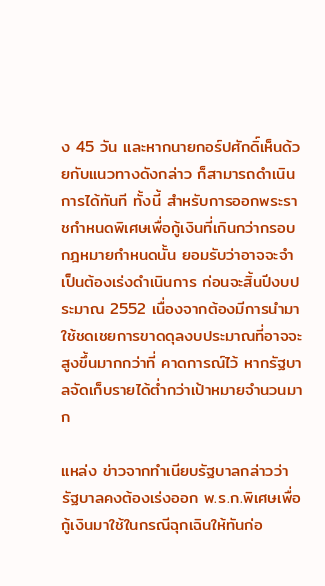ง 45 วัน และหากนายกอร์ปศักดิ์เห็นด้วยกับแนวทางดังกล่าว ก็สามารถดำเนินการได้ทันที ทั้งนี้ สำหรับการออกพระราชกำหนดพิเศษเพื่อกู้เงินที่เกินกว่ากรอบกฎหมายกำหนดนั้น ยอมรับว่าอาจจะจำเป็นต้องเร่งดำเนินการ ก่อนจะสิ้นปีงบประมาณ 2552 เนื่องจากต้องมีการนำมาใช้ชดเชยการขาดดุลงบประมาณที่อาจจะสูงขึ้นมากกว่าที่ คาดการณ์ไว้ หากรัฐบาลจัดเก็บรายได้ต่ำกว่าเป้าหมายจำนวนมาก

แหล่ง ข่าวจากทำเนียบรัฐบาลกล่าวว่า รัฐบาลคงต้องเร่งออก พ.ร.ก.พิเศษเพื่อกู้เงินมาใช้ในกรณีฉุกเฉินให้ทันก่อ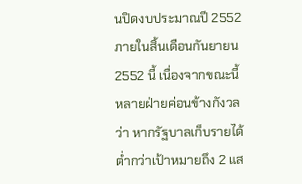นปิดงบประมาณปี 2552 ภายในสิ้นเดือนกันยายน 2552 นี้ เนื่องจากขณะนี้ หลายฝ่ายค่อนข้างกังวลว่า หากรัฐบาลเก็บรายได้ต่ำกว่าเป้าหมายถึง 2 แส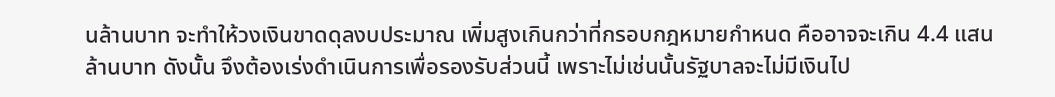นล้านบาท จะทำให้วงเงินขาดดุลงบประมาณ เพิ่มสูงเกินกว่าที่กรอบกฎหมายกำหนด คืออาจจะเกิน 4.4 แสนล้านบาท ดังนั้น จึงต้องเร่งดำเนินการเพื่อรองรับส่วนนี้ เพราะไม่เช่นนั้นรัฐบาลจะไม่มีเงินไป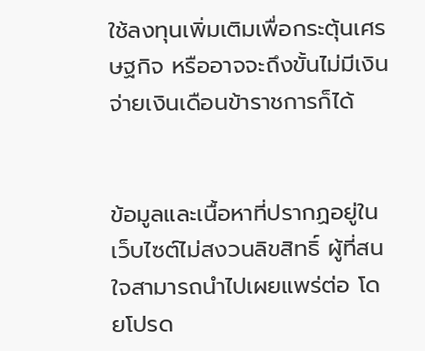ใช้ลงทุนเพิ่มเติมเพื่อกระตุ้นเศรษฐกิจ หรืออาจจะถึงขั้นไม่มีเงินจ่ายเงินเดือนข้าราชการก็ได้


ข้อมูลและเนื้อหาที่ปรากฏอยู่ในเว็บไซต์ไม่สงวนลิขสิทธิ์ ผู้ที่สนใจสามารถนำไปเผยแพร่ต่อ โดยโปรด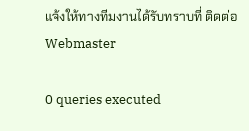แจ้งให้ทางทีมงานได้รับทราบที่ ติดต่อ Webmaster

0 queries executed